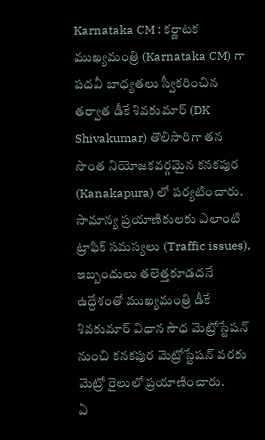Karnataka CM : కర్ణాటక ముఖ్యమంత్రి (Karnataka CM) గా పదవీ బాధ్యతలు స్వీకరించిన తర్వాత డీకే శివకుమార్ (DK Shivakumar) తొలిసారిగా తన సొంత నియోజకవర్గమైన కనకపుర (Kanakapura) లో పర్యటించారు. సామాన్య ప్రయాణికులకు ఎలాంటి ట్రాఫిక్ సమస్యలు (Traffic issues), ఇబ్బందులు తలెత్తకూడదనే ఉద్దేశంతో ముఖ్యమంత్రి డీకే శివకుమార్ విధాన సౌధ మెట్రోస్టేషన్ నుంచి కనకపుర మెట్రోస్టేషన్ వరకు మెట్రో రైలులో ప్రయాణించారు.
ఏ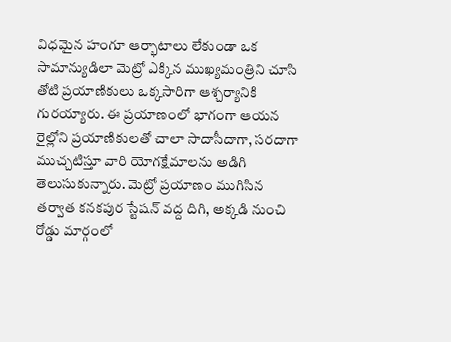విధమైన హంగూ ఆర్భాటాలు లేకుండా ఒక సామాన్యుడిలా మెట్రో ఎక్కిన ముఖ్యమంత్రిని చూసి తోటి ప్రయాణికులు ఒక్కసారిగా ఆశ్చర్యానికి గురయ్యారు. ఈ ప్రయాణంలో భాగంగా ఆయన రైల్లోని ప్రయాణికులతో చాలా సాదాసీదాగా, సరదాగా ముచ్చటిస్తూ వారి యోగక్షేమాలను అడిగి తెలుసుకున్నారు. మెట్రో ప్రయాణం ముగిసిన తర్వాత కనకపుర స్టేషన్ వద్ద దిగి, అక్కడి నుంచి రోడ్డు మార్గంలో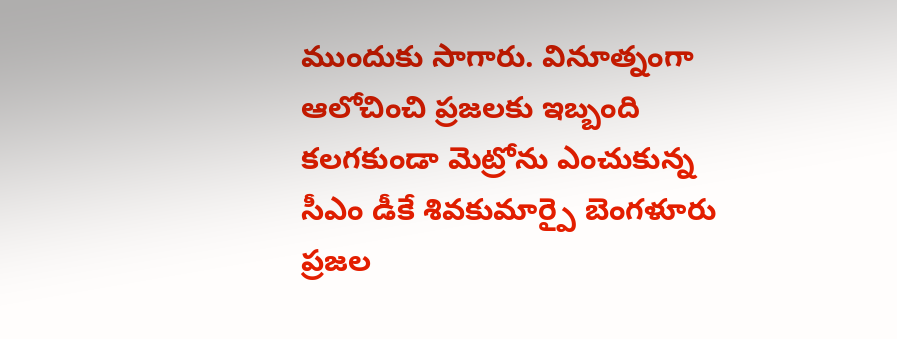ముందుకు సాగారు. వినూత్నంగా ఆలోచించి ప్రజలకు ఇబ్బంది కలగకుండా మెట్రోను ఎంచుకున్న సీఎం డీకే శివకుమార్పై బెంగళూరు ప్రజల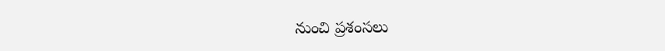నుంచి ప్రశంసలు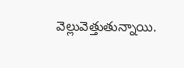వెల్లువెత్తుతున్నాయి.